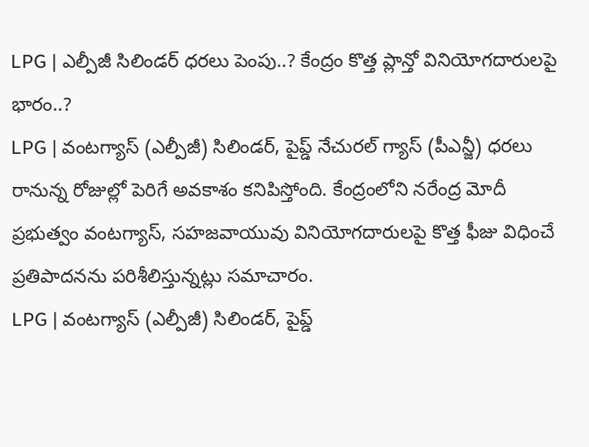LPG | ఎల్పీజీ సిలిండర్ ధరలు పెంపు..? కేంద్రం కొత్త ప్లాన్తో వినియోగదారులపై భారం..?
LPG | వంటగ్యాస్ (ఎల్పీజీ) సిలిండర్, పైప్డ్ నేచురల్ గ్యాస్ (పీఎన్జీ) ధరలు రానున్న రోజుల్లో పెరిగే అవకాశం కనిపిస్తోంది. కేంద్రంలోని నరేంద్ర మోదీ ప్రభుత్వం వంటగ్యాస్, సహజవాయువు వినియోగదారులపై కొత్త ఫీజు విధించే ప్రతిపాదనను పరిశీలిస్తున్నట్లు సమాచారం.
LPG | వంటగ్యాస్ (ఎల్పీజీ) సిలిండర్, పైప్డ్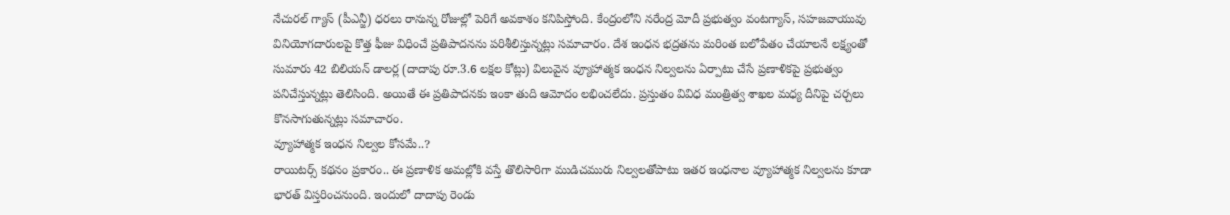నేచురల్ గ్యాస్ (పీఎన్జీ) ధరలు రానున్న రోజుల్లో పెరిగే అవకాశం కనిపిస్తోంది. కేంద్రంలోని నరేంద్ర మోదీ ప్రభుత్వం వంటగ్యాస్, సహజవాయువు వినియోగదారులపై కొత్త ఫీజు విధించే ప్రతిపాదనను పరిశీలిస్తున్నట్లు సమాచారం. దేశ ఇంధన భద్రతను మరింత బలోపేతం చేయాలనే లక్ష్యంతో సుమారు 42 బిలియన్ డాలర్ల (దాదాపు రూ.3.6 లక్షల కోట్లు) విలువైన వ్యూహాత్మక ఇంధన నిల్వలను ఏర్పాటు చేసే ప్రణాళికపై ప్రభుత్వం పనిచేస్తున్నట్లు తెలిసింది. అయితే ఈ ప్రతిపాదనకు ఇంకా తుది ఆమోదం లభించలేదు. ప్రస్తుతం వివిధ మంత్రిత్వ శాఖల మధ్య దీనిపై చర్చలు కొనసాగుతున్నట్లు సమాచారం.
వ్యూహాత్మక ఇంధన నిల్వల కోసమే..?
రాయిటర్స్ కథనం ప్రకారం.. ఈ ప్రణాళిక అమల్లోకి వస్తే తొలిసారిగా ముడిచమురు నిల్వలతోపాటు ఇతర ఇంధనాల వ్యూహాత్మక నిల్వలను కూడా భారత్ విస్తరించనుంది. ఇందులో దాదాపు రెండు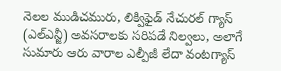నెలల ముడిచమురు, లిక్విఫైడ్ నేచురల్ గ్యాస్ (ఎల్ఎన్జీ) అవసరాలకు సరిపడే నిల్వలు, అలాగే సుమారు ఆరు వారాల ఎల్పీజీ లేదా వంటగ్యాస్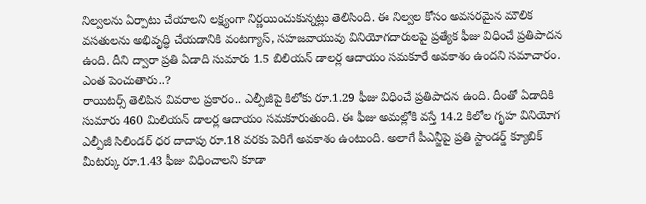నిల్వలను ఏర్పాటు చేయాలని లక్ష్యంగా నిర్ణయించుకున్నట్లు తెలిసింది. ఈ నిల్వల కోసం అవసరమైన మౌలిక వసతులను అభివృద్ధి చేయడానికి వంటగ్యాస్, సహజవాయువు వినియోగదారులపై ప్రత్యేక ఫీజు విధించే ప్రతిపాదన ఉంది. దీని ద్వారా ప్రతి ఏడాది సుమారు 1.5 బిలియన్ డాలర్ల ఆదాయం సమకూరే అవకాశం ఉందని సమాచారం.
ఎంత పెంచుతారు..?
రాయిటర్స్ తెలిపిన వివరాల ప్రకారం.. ఎల్పీజీపై కిలోకు రూ.1.29 ఫీజు విధించే ప్రతిపాదన ఉంది. దీంతో ఏడాదికి సుమారు 460 మిలియన్ డాలర్ల ఆదాయం సమకూరుతుంది. ఈ ఫీజు అమల్లోకి వస్తే 14.2 కిలోల గృహ వినియోగ ఎల్పీజీ సిలిండర్ ధర దాదాపు రూ.18 వరకు పెరిగే అవకాశం ఉంటుంది. అలాగే పీఎన్జీపై ప్రతి స్టాండర్డ్ క్యూబిక్ మీటర్కు రూ.1.43 ఫీజు విధించాలని కూడా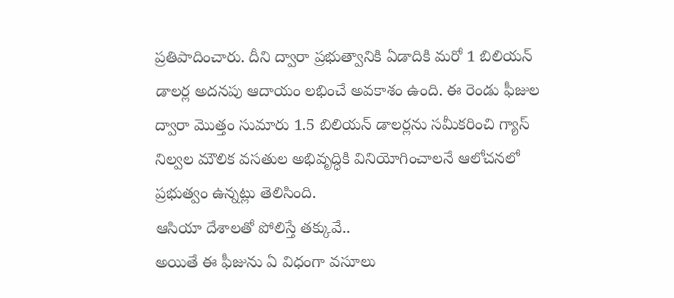ప్రతిపాదించారు. దీని ద్వారా ప్రభుత్వానికి ఏడాదికి మరో 1 బిలియన్ డాలర్ల అదనపు ఆదాయం లభించే అవకాశం ఉంది. ఈ రెండు ఫీజుల ద్వారా మొత్తం సుమారు 1.5 బిలియన్ డాలర్లను సమీకరించి గ్యాస్ నిల్వల మౌలిక వసతుల అభివృద్ధికి వినియోగించాలనే ఆలోచనలో ప్రభుత్వం ఉన్నట్లు తెలిసింది.
ఆసియా దేశాలతో పోలిస్తే తక్కువే..
అయితే ఈ ఫీజును ఏ విధంగా వసూలు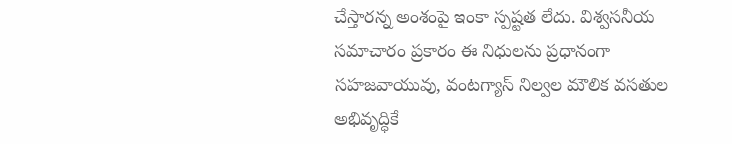చేస్తారన్న అంశంపై ఇంకా స్పష్టత లేదు. విశ్వసనీయ సమాచారం ప్రకారం ఈ నిధులను ప్రధానంగా సహజవాయువు, వంటగ్యాస్ నిల్వల మౌలిక వసతుల అభివృద్ధికే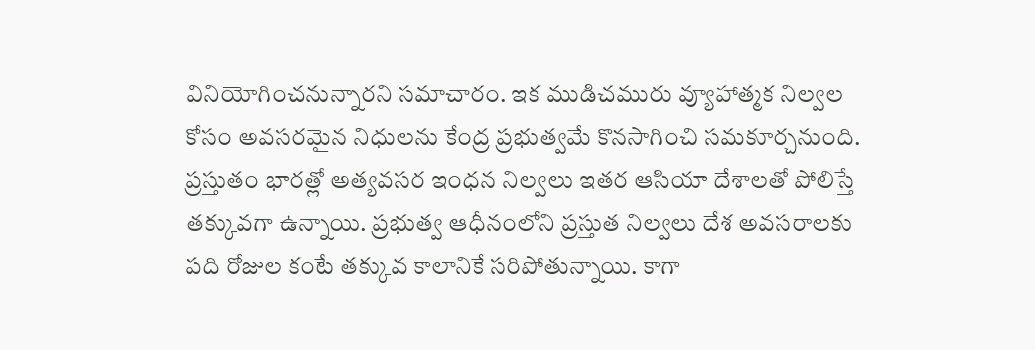వినియోగించనున్నారని సమాచారం. ఇక ముడిచమురు వ్యూహాత్మక నిల్వల కోసం అవసరమైన నిధులను కేంద్ర ప్రభుత్వమే కొనసాగించి సమకూర్చనుంది. ప్రస్తుతం భారత్లో అత్యవసర ఇంధన నిల్వలు ఇతర ఆసియా దేశాలతో పోలిస్తే తక్కువగా ఉన్నాయి. ప్రభుత్వ ఆధీనంలోని ప్రస్తుత నిల్వలు దేశ అవసరాలకు పది రోజుల కంటే తక్కువ కాలానికే సరిపోతున్నాయి. కాగా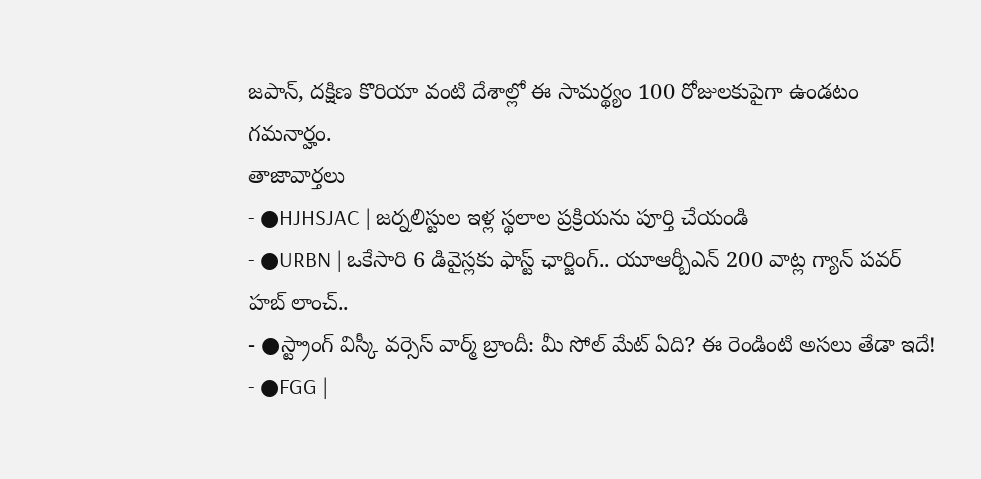జపాన్, దక్షిణ కొరియా వంటి దేశాల్లో ఈ సామర్థ్యం 100 రోజులకుపైగా ఉండటం గమనార్హం.
తాజావార్తలు
- ●HJHSJAC | జర్నలిస్టుల ఇళ్ల స్థలాల ప్రక్రియను పూర్తి చేయండి
- ●URBN | ఒకేసారి 6 డివైస్లకు ఫాస్ట్ ఛార్జింగ్.. యూఆర్బీఎన్ 200 వాట్ల గ్యాన్ పవర్ హబ్ లాంచ్..
- ●స్ట్రాంగ్ విస్కీ వర్సెస్ వార్మ్ బ్రాందీ: మీ సోల్ మేట్ ఏది? ఈ రెండింటి అసలు తేడా ఇదే!
- ●FGG |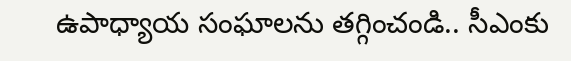ఉపాధ్యాయ సంఘాలను తగ్గించండి.. సీఎంకు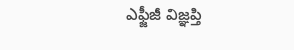ఎఫ్జీజీ విజ్ఞప్తి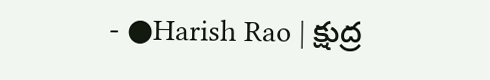- ●Harish Rao | క్షుద్ర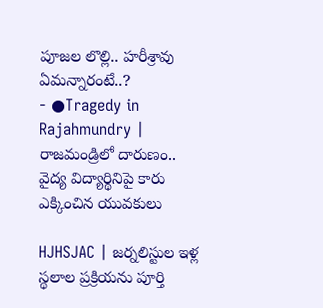పూజల లొల్లి.. హరీశ్రావు ఏమన్నారంటే..?
- ●Tragedy in Rajahmundry | రాజమండ్రిలో దారుణం.. వైద్య విద్యార్థినిపై కారు ఎక్కించిన యువకులు

HJHSJAC | జర్నలిస్టుల ఇళ్ల స్థలాల ప్రక్రియను పూర్తి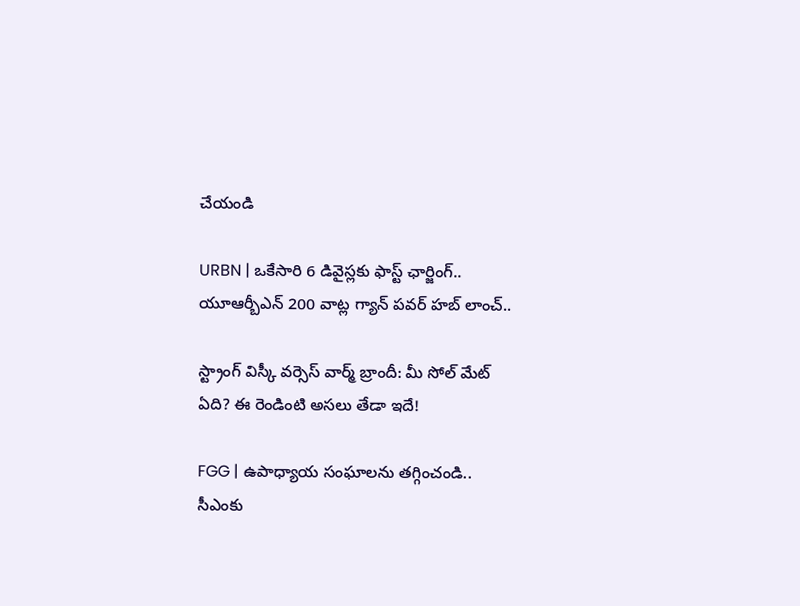చేయండి

URBN | ఒకేసారి 6 డివైస్లకు ఫాస్ట్ ఛార్జింగ్.. యూఆర్బీఎన్ 200 వాట్ల గ్యాన్ పవర్ హబ్ లాంచ్..

స్ట్రాంగ్ విస్కీ వర్సెస్ వార్మ్ బ్రాందీ: మీ సోల్ మేట్ ఏది? ఈ రెండింటి అసలు తేడా ఇదే!

FGG | ఉపాధ్యాయ సంఘాలను తగ్గించండి.. సీఎంకు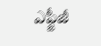ఎఫ్జీజీ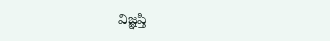విజ్ఞప్తి